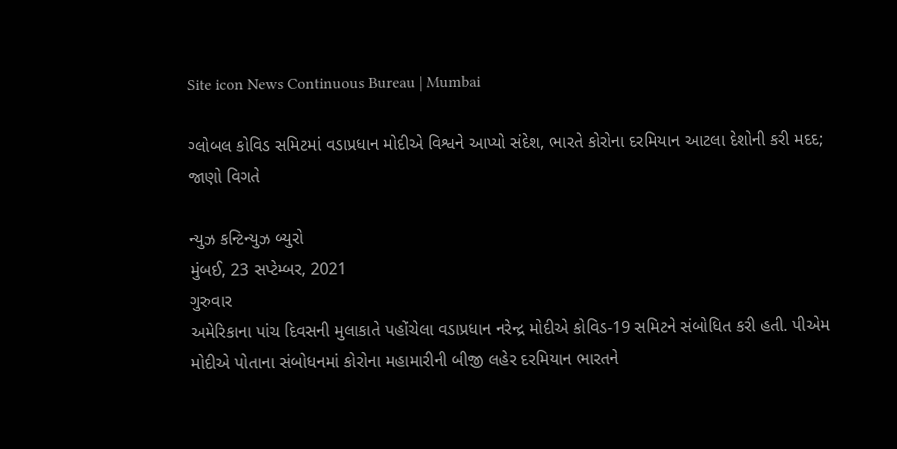Site icon News Continuous Bureau | Mumbai

ગ્લોબલ કોવિડ સમિટમાં વડાપ્રધાન મોદીએ વિશ્વને આપ્યો સંદેશ, ભારતે કોરોના દરમિયાન આટલા દેશોની કરી મદદ; જાણો વિગતે

ન્યુઝ કન્ટિન્યુઝ બ્યુરો
મુંબઈ, 23 સપ્ટેમ્બર, 2021
ગુરુવાર
અમેરિકાના પાંચ દિવસની મુલાકાતે પહોંચેલા વડાપ્રધાન નરેન્દ્ર મોદીએ કોવિડ-19 સમિટને સંબોધિત કરી હતી. પીએમ મોદીએ પોતાના સંબોધનમાં કોરોના મહામારીની બીજી લહેર દરમિયાન ભારતને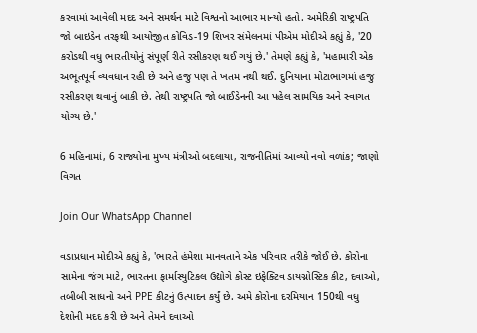કરવામાં આવેલી મદદ અને સમર્થન માટે વિશ્વનો આભાર માન્યો હતો. અમેરિકી રાષ્ટ્રપતિ જો બાઇડેન તરફથી આયોજીત કોવિડ-19 શિખર સંમેલનમાં પીએમ મોદીએ કહ્યું કે, '20 કરોડથી વધુ ભારતીયોનું સંપૂર્ણ રીતે રસીકરણ થઈ ગયું છે.' તેમણે કહ્યું કે, 'મહામારી એક અભૂતપૂર્વ વ્યવધાન રહી છે અને હજુ પણ તે ખતમ નથી થઈ. દુનિયાના મોટાભાગમાં હજુ રસીકરણ થવાનું બાકી છે. તેથી રાષ્ટ્રપતિ જો બાઈડેનની આ પહેલ સામયિક અને સ્વાગત યોગ્ય છે.'

6 મહિનામાં, 6 રાજ્યોના મુખ્ય મંત્રીઓ બદલાયા, રાજનીતિમાં આવ્યો નવો વળાંક; જાણો વિગત

Join Our WhatsApp Channel

વડાપ્રધાન મોદીએ કહ્યું કે, 'ભારતે હંમેશા માનવતાને એક પરિવાર તરીકે જોઈ છે. કોરોના સામેના જંગ માટે, ભારતના ફાર્માસ્યુટિકલ ઉદ્યોગે કોસ્ટ ઇફેક્ટિવ ડાયગ્નોસ્ટિક કીટ, દવાઓ, તબીબી સાધનો અને PPE કીટનું ઉત્પાદન કર્યું છે. અમે કોરોના દરમિયાન 150થી વધુ દેશોની મદદ કરી છે અને તેમને દવાઓ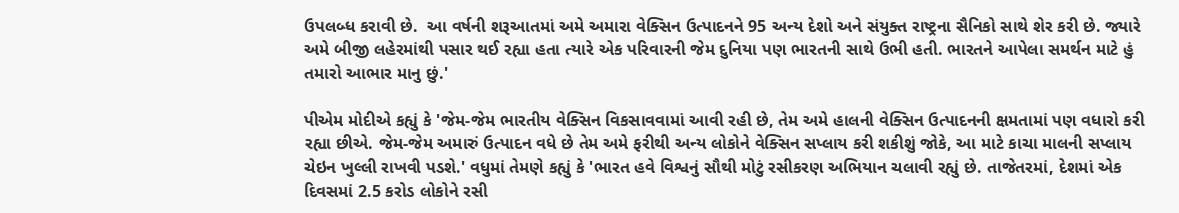ઉપલબ્ધ કરાવી છે.  આ વર્ષની શરૂઆતમાં અમે અમારા વેક્સિન ઉત્પાદનને 95 અન્ય દેશો અને સંયુક્ત રાષ્ટ્રના સૈનિકો સાથે શેર કરી છે. જ્યારે અમે બીજી લહેરમાંથી પસાર થઈ રહ્યા હતા ત્યારે એક પરિવારની જેમ દુનિયા પણ ભારતની સાથે ઉભી હતી. ભારતને આપેલા સમર્થન માટે હું તમારો આભાર માનુ છું.'

પીએમ મોદીએ કહ્યું કે 'જેમ-જેમ ભારતીય વેક્સિન વિકસાવવામાં આવી રહી છે, તેમ અમે હાલની વેક્સિન ઉત્પાદનની ક્ષમતામાં પણ વધારો કરી રહ્યા છીએ. જેમ-જેમ અમારું ઉત્પાદન વધે છે તેમ અમે ફરીથી અન્ય લોકોને વેક્સિન સપ્લાય કરી શકીશું જોકે, આ માટે કાચા માલની સપ્લાય ચેઇન ખુલ્લી રાખવી પડશે.' વધુમાં તેમણે કહ્યું કે 'ભારત હવે વિશ્વનું સૌથી મોટું રસીકરણ અભિયાન ચલાવી રહ્યું છે. તાજેતરમાં, દેશમાં એક દિવસમાં 2.5 કરોડ લોકોને રસી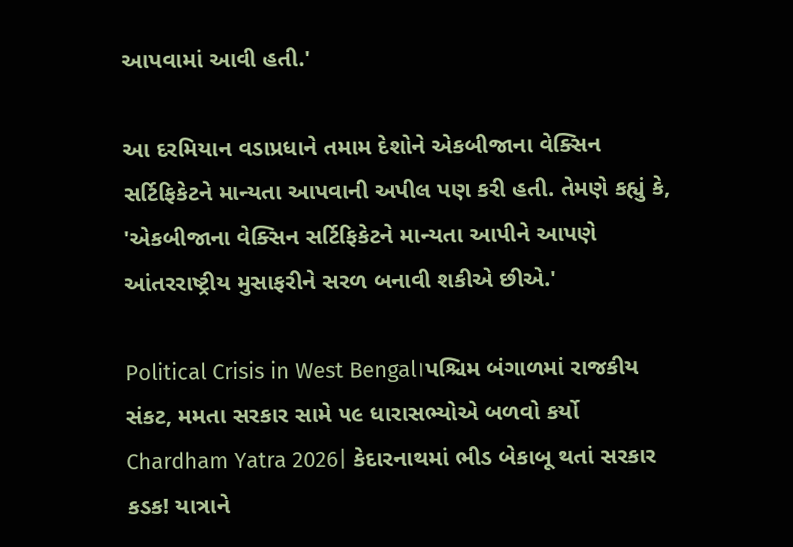આપવામાં આવી હતી.'

આ દરમિયાન વડાપ્રધાને તમામ દેશોને એકબીજાના વેક્સિન સર્ટિફિકેટને માન્યતા આપવાની અપીલ પણ કરી હતી. તેમણે કહ્યું કે, 'એકબીજાના વેક્સિન સર્ટિફિકેટને માન્યતા આપીને આપણે આંતરરાષ્ટ્રીય મુસાફરીને સરળ બનાવી શકીએ છીએ.'

Political Crisis in West Bengal।પશ્ચિમ બંગાળમાં રાજકીય સંકટ, મમતા સરકાર સામે ૫૯ ધારાસભ્યોએ બળવો કર્યો
Chardham Yatra 2026| કેદારનાથમાં ભીડ બેકાબૂ થતાં સરકાર કડક! યાત્રાને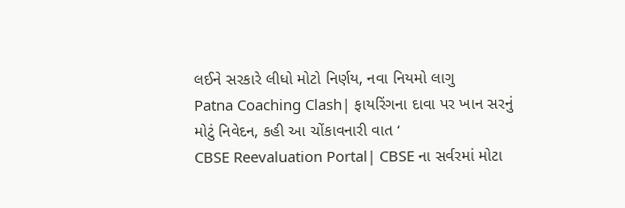લઈને સરકારે લીધો મોટો નિર્ણય, નવા નિયમો લાગુ
Patna Coaching Clash| ફાયરિંગના દાવા પર ખાન સરનું મોટું નિવેદન, કહી આ ચોંકાવનારી વાત ‘
CBSE Reevaluation Portal| CBSE ના સર્વરમાં મોટા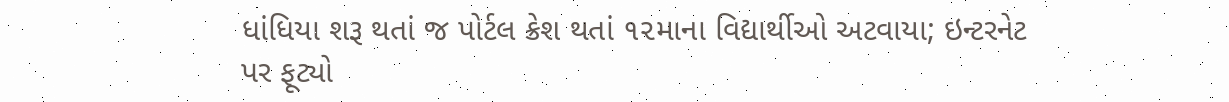ધાંધિયા શરૂ થતાં જ પોર્ટલ ક્રેશ થતાં ૧૨માના વિદ્યાર્થીઓ અટવાયા; ઇન્ટરનેટ પર ફૂટ્યો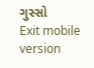ગુસ્સો
Exit mobile version